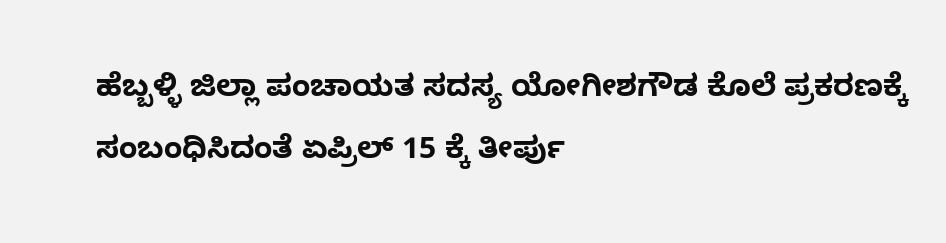ಹೆಬ್ಬಳ್ಳಿ ಜಿಲ್ಲಾ ಪಂಚಾಯತ ಸದಸ್ಯ ಯೋಗೀಶಗೌಡ ಕೊಲೆ ಪ್ರಕರಣಕ್ಕೆ ಸಂಬಂಧಿಸಿದಂತೆ ಏಪ್ರಿಲ್ 15 ಕ್ಕೆ ತೀರ್ಪು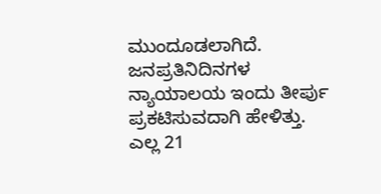ಮುಂದೂಡಲಾಗಿದೆ.
ಜನಪ್ರತಿನಿದಿನಗಳ ನ್ಯಾಯಾಲಯ ಇಂದು ತೀರ್ಪು ಪ್ರಕಟಿಸುವದಾಗಿ ಹೇಳಿತ್ತು.
ಎಲ್ಲ 21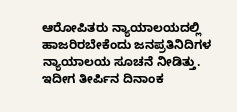ಆರೋಪಿತರು ನ್ಯಾಯಾಲಯದಲ್ಲಿ ಹಾಜರಿರಬೇಕೆಂದು ಜನಪ್ರತಿನಿದಿಗಳ ನ್ಯಾಯಾಲಯ ಸೂಚನೆ ನೀಡಿತ್ತು.
ಇದೀಗ ತೀರ್ಪಿನ ದಿನಾಂಕ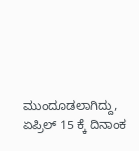ಮುಂದೂಡಲಾಗಿದ್ದು, ಏಪ್ರಿಲ್ 15 ಕ್ಕೆ ದಿನಾಂಕ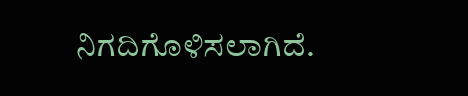ನಿಗದಿಗೊಳಿಸಲಾಗಿದೆ.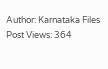Author: Karnataka Files
Post Views: 364